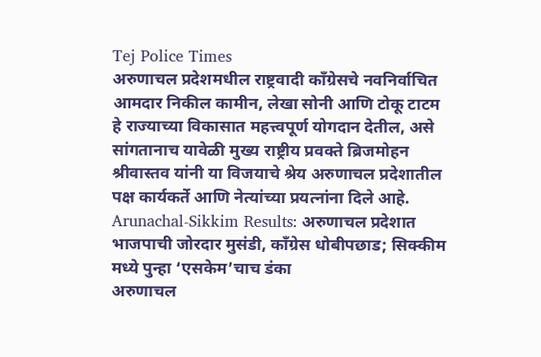Tej Police Times
अरुणाचल प्रदेशमधील राष्ट्रवादी काँग्रेसचे नवनिर्वाचित आमदार निकील कामीन, लेखा सोनी आणि टोकू टाटम हे राज्याच्या विकासात महत्त्वपूर्ण योगदान देतील, असे सांगतानाच यावेळी मुख्य राष्ट्रीय प्रवक्ते ब्रिजमोहन श्रीवास्तव यांनी या विजयाचे श्रेय अरुणाचल प्रदेशातील पक्ष कार्यकर्ते आणि नेत्यांच्या प्रयत्नांना दिले आहे.
Arunachal-Sikkim Results: अरुणाचल प्रदेशात भाजपाची जोरदार मुसंडी, काँग्रेस धोबीपछाड; सिक्कीम मध्ये पुन्हा ‘एसकेम’चाच डंका
अरुणाचल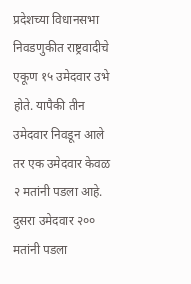प्रदेशच्या विधानसभा निवडणुकीत राष्ट्रवादीचे एकूण १५ उमेदवार उभे होते. यापैकी तीन उमेदवार निवडून आले तर एक उमेदवार केवळ २ मतांनी पडला आहे. दुसरा उमेदवार २०० मतांनी पडला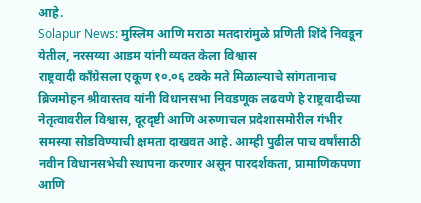आहे.
Solapur News: मुस्लिम आणि मराठा मतदारांमुळे प्रणिती शिंदे निवडून येतील, नरसय्या आडम यांनी व्यक्त केला विश्वास
राष्ट्रवादी कॉंग्रेसला एकूण १०.०६ टक्के मते मिळाल्याचे सांगतानाच ब्रिजमोहन श्रीवास्तव यांनी विधानसभा निवडणूक लढवणे हे राष्ट्रवादीच्या नेतृत्वावरील विश्वास, दूरदृष्टी आणि अरुणाचल प्रदेशासमोरील गंभीर समस्या सोडविण्याची क्षमता दाखवत आहे. आम्ही पुढील पाच वर्षांसाठी नवीन विधानसभेची स्थापना करणार असून पारदर्शकता, प्रामाणिकपणा आणि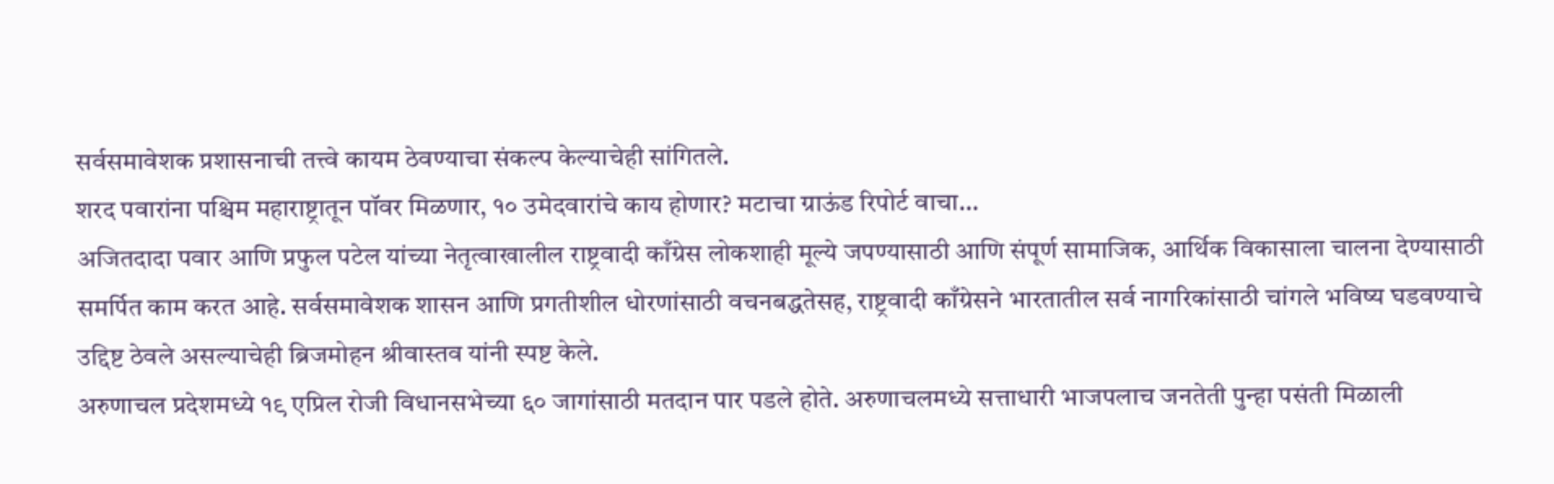सर्वसमावेशक प्रशासनाची तत्त्वे कायम ठेवण्याचा संकल्प केल्याचेही सांगितले.
शरद पवारांना पश्चिम महाराष्ट्रातून पॉवर मिळणार, १० उमेदवारांचे काय होणार? मटाचा ग्राऊंड रिपोर्ट वाचा…
अजितदादा पवार आणि प्रफुल पटेल यांच्या नेतृत्वाखालील राष्ट्रवादी काँग्रेस लोकशाही मूल्ये जपण्यासाठी आणि संपूर्ण सामाजिक, आर्थिक विकासाला चालना देण्यासाठी समर्पित काम करत आहे. सर्वसमावेशक शासन आणि प्रगतीशील धोरणांसाठी वचनबद्धतेसह, राष्ट्रवादी काँग्रेसने भारतातील सर्व नागरिकांसाठी चांगले भविष्य घडवण्याचे उद्दिष्ट ठेवले असल्याचेही ब्रिजमोहन श्रीवास्तव यांनी स्पष्ट केले.
अरुणाचल प्रदेशमध्ये १९ एप्रिल रोजी विधानसभेच्या ६० जागांसाठी मतदान पार पडले होते. अरुणाचलमध्ये सत्ताधारी भाजपलाच जनतेती पुन्हा पसंती मिळाली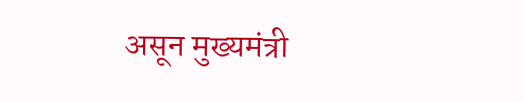असून मुख्यमंत्री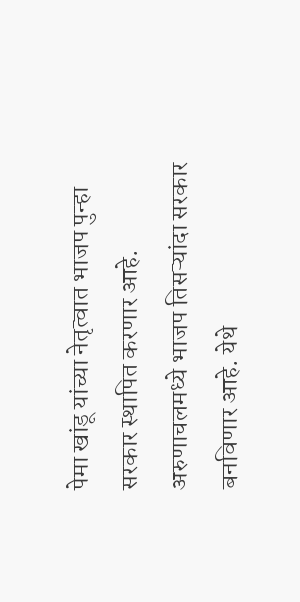पेमा खांडू यांच्या नेतृत्वात भाजप पुन्हा सरकार स्थापित करणार आहे. अरुणाचलमध्ये भाजप तिसऱ्यांदा सरकार बनविणार आहे. येथे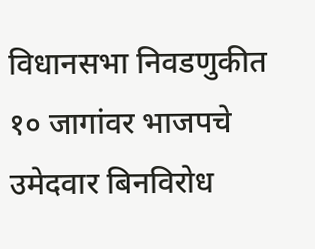विधानसभा निवडणुकीत १० जागांवर भाजपचे उमेदवार बिनविरोध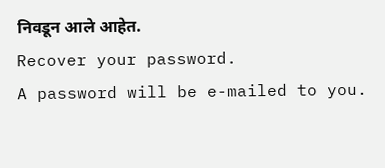निवडून आले आहेत.
Recover your password.
A password will be e-mailed to you.